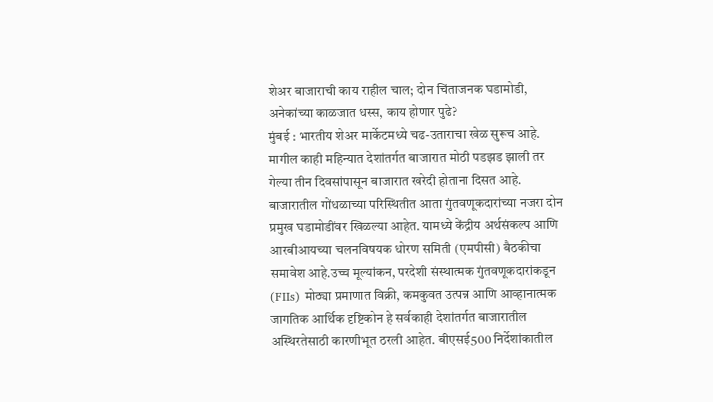शेअर बाजाराची काय राहील चाल; दोन चिंताजनक घडामोडी, अनेकांच्या काळजात धस्स, काय होणार पुढे?
मुंबई : भारतीय शेअर मार्केटमध्ये चढ-उताराचा खेळ सुरूच आहे. मागील काही महिन्यात देशांतर्गत बाजारात मोठी पडझड झाली तर गेल्या तीन दिवसांपासून बाजारात खरेदी होताना दिसत आहे. बाजारातील गोंधळाच्या परिस्थितीत आता गुंतवणूकदारांच्या नजरा दोन प्रमुख घडामोडींवर खिळल्या आहेत. यामध्ये केंद्रीय अर्थसंकल्प आणि आरबीआयच्या चलनविषयक धोरण समिती (एमपीसी) बैठकीचा समावेश आहे.उच्च मूल्यांकन, परदेशी संस्थात्मक गुंतवणूकदारांकडून (FIIs) मोठ्या प्रमाणात विक्री, कमकुवत उत्पन्न आणि आव्हानात्मक जागतिक आर्थिक दृष्टिकोन हे सर्वकाही देशांतर्गत बाजारातील अस्थिरतेसाठी कारणीभूत ठरली आहेत. बीएसई500 निर्देशांकातील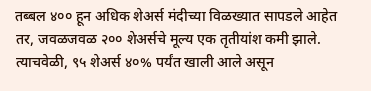तब्बल ४०० हून अधिक शेअर्स मंदीच्या विळख्यात सापडले आहेत तर, जवळजवळ २०० शेअर्सचे मूल्य एक तृतीयांश कमी झाले. त्याचवेळी, ९५ शेअर्स ४०% पर्यंत खाली आले असून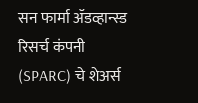सन फार्मा ॲडव्हान्स्ड रिसर्च कंपनी (SPARC) चे शेअर्स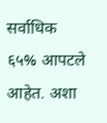सर्वाधिक ६५% आपटले आहेत. अशा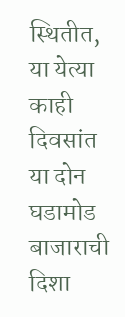स्थितीत, या येत्या काही दिवसांत या दोन घडामोड बाजाराची दिशा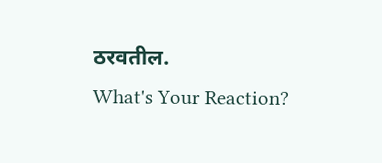ठरवतील.
What's Your Reaction?